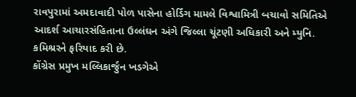રાવપુરામાં અમદાવાદી પોળ પાસેના હોર્ડિંગ મામલે વિશ્વામિત્રી બચાવો સમિતિએ આદર્શ આચારસંહિતાના ઉલ્લંઘન અંગે જિલ્લા ચૂંટણી અધિકારી અને મ્યુનિ. કમિશ્રરને ફરિયાદ કરી છે.
કોંગ્રેસ પ્રમુખ મલ્લિકાર્જુન ખડગેએ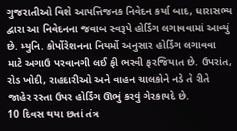ગુજરાતીઓ વિશે આપત્તિજનક નિવેદન કર્યા બાદ, ધારાસભ્ય દ્વારા આ નિવેદનના જવાબ સ્વરૂપે હોર્ડિંગ લગાવવામાં આવ્યું છે. મ્યુનિ. કોર્પોરેશનના નિયર્મો અનુસાર હોર્ડિંગ લગાવવા માટે અગાઉ પરવાનગી લઈ ફી ભરવી ફરજિયાત છે. ઉપરાંત, રોડ ખોદી, રાહદારીઓ અને વાહન ચાલકોને નડે તે રીતે જાહેર રસ્તા ઉપર હોર્ડિંગ ઊભું કરવું ગેરકાયદે છે.
10 દિવસ થયા છતાં તંત્ર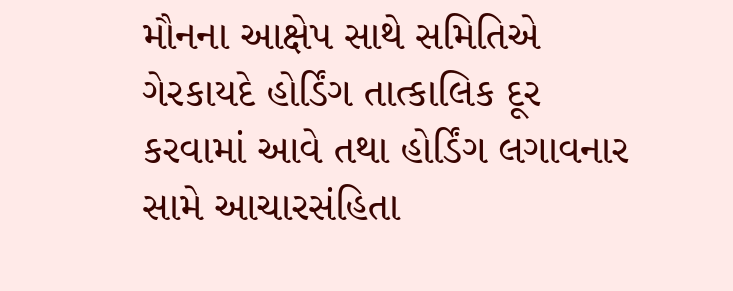મૌનના આક્ષેપ સાથે સમિતિએ ગેરકાયદે હોર્ડિંગ તાત્કાલિક દૂર કરવામાં આવે તથા હોર્ડિંગ લગાવનાર સામે આચારસંહિતા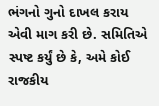ભંગનો ગુનો દાખલ કરાય એવી માગ કરી છે. સમિતિએ સ્પષ્ટ કર્યું છે કે, અમે કોઈ રાજકીય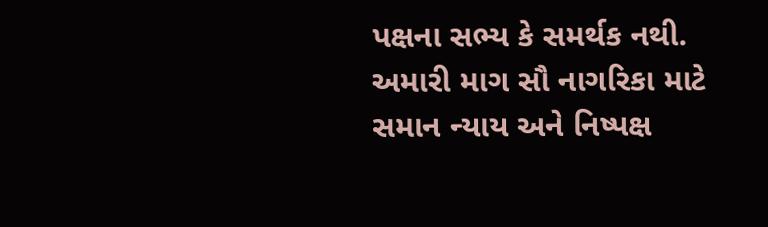પક્ષના સભ્ય કે સમર્થક નથી. અમારી માગ સૌ નાગરિકા માટે સમાન ન્યાય અને નિષ્પક્ષ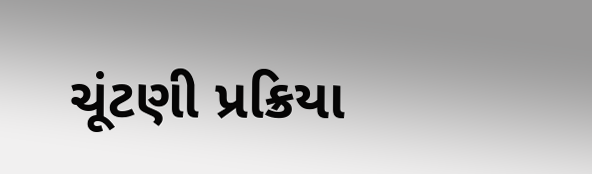ચૂંટણી પ્રક્રિયા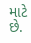માટે છે.